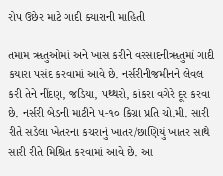રોપ ઉછેર માટે ગાદી ક્યારાની માહિતી

તમામ ૠતુઓમાં અને ખાસ કરીને વરસાદનીૠતુમાં ગાદી કયારા પસંદ કરવામાં આવે છે. નર્સરીનીજમીનને લેવલ કરી તેને નીંદણ, જડિયા, પથ્થરો, કાંકરા વગેરે દૂર કરવા છે. નર્સરી બેડની માટીને ૫-૧૦ કિગ્રા પ્રતિ ચો.મી. સારી રીતે સડેલા ખેતરના કચરાનું ખાતર/છાણિયું ખાતર સાથે સારી રીતે મિશ્રિત કરવામાં આવે છે. આ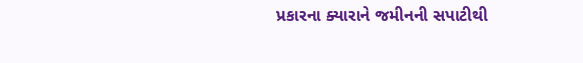પ્રકારના ક્યારાને જમીનની સપાટીથી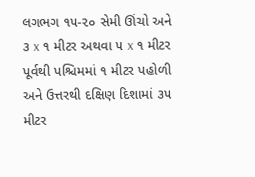લગભગ ૧૫-૨૦ સેમી ઊંચો અને ૩ x ૧ મીટર અથવા ૫ x ૧ મીટર પૂર્વથી પશ્ચિમમાં ૧ મીટર પહોળી અને ઉત્તરથી દક્ષિણ દિશામાં ૩૫ મીટર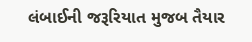લંબાઈની જરૂરિયાત મુજબ તૈયાર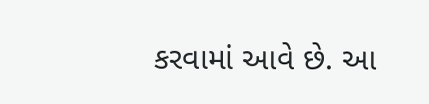કરવામાં આવે છે. આ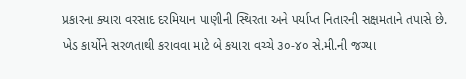પ્રકારના ક્યારા વરસાદ દરમિયાન પાણીની સ્થિરતા અને પર્યાપ્ત નિતારની સક્ષમતાને તપાસે છે. ખેડ કાર્યોને સરળતાથી કરાવવા માટે બે કયારા વચ્ચે ૩૦-૪૦ સે.મી.ની જગ્યા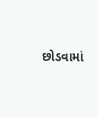છોડવામાં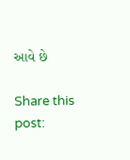આવે છે

Share this post: